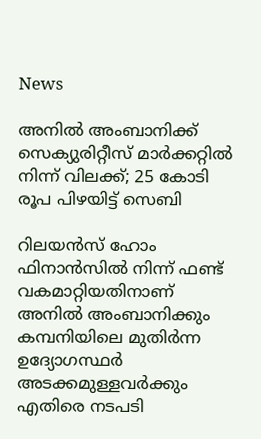News

അനില്‍ അംബാനിക്ക് സെക്യുരിറ്റീസ് മാര്‍ക്കറ്റില്‍ നിന്ന് വിലക്ക്; 25 കോടി രൂപ പിഴയിട്ട് സെബി

റിലയന്‍സ് ഹോം ഫിനാന്‍സില്‍ നിന്ന് ഫണ്ട് വകമാറ്റിയതിനാണ് അനില്‍ അംബാനിക്കും കമ്പനിയിലെ മുതിര്‍ന്ന ഉദ്യോഗസ്ഥര്‍ അടക്കമുള്ളവര്‍ക്കും എതിരെ നടപടി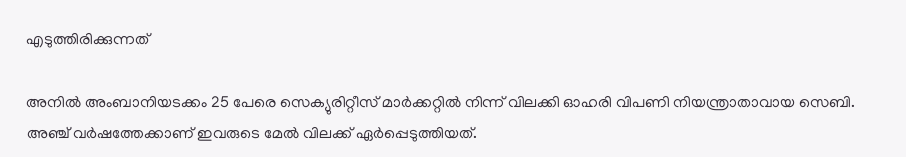എടുത്തിരിക്കുന്നത്

അനില്‍ അംബാനിയടക്കം 25 പേരെ സെക്യുരിറ്റീസ് മാര്‍ക്കറ്റില്‍ നിന്ന് വിലക്കി ഓഹരി വിപണി നിയന്ത്രാതാവായ സെബി. അഞ്ച് വര്‍ഷത്തേക്കാണ് ഇവരുടെ മേല്‍ വിലക്ക് ഏര്‍പ്പെടുത്തിയത്.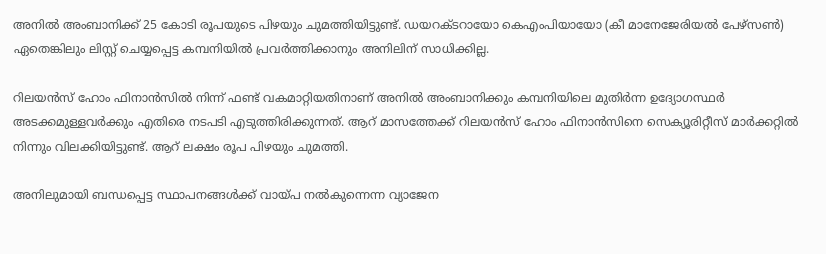അനില്‍ അംബാനിക്ക് 25 കോടി രൂപയുടെ പിഴയും ചുമത്തിയിട്ടുണ്ട്. ഡയറക്ടറായോ കെഎംപിയായോ (കീ മാനേജേരിയല്‍ പേഴ്സണ്‍) ഏതെങ്കിലും ലിസ്റ്റ് ചെയ്യപ്പെട്ട കമ്പനിയില്‍ പ്രവര്‍ത്തിക്കാനും അനിലിന് സാധിക്കില്ല.

റിലയന്‍സ് ഹോം ഫിനാന്‍സില്‍ നിന്ന് ഫണ്ട് വകമാറ്റിയതിനാണ് അനില്‍ അംബാനിക്കും കമ്പനിയിലെ മുതിര്‍ന്ന ഉദ്യോഗസ്ഥര്‍ അടക്കമുള്ളവര്‍ക്കും എതിരെ നടപടി എടുത്തിരിക്കുന്നത്. ആറ് മാസത്തേക്ക് റിലയന്‍സ് ഹോം ഫിനാന്‍സിനെ സെക്യൂരിറ്റീസ് മാര്‍ക്കറ്റില്‍ നിന്നും വിലക്കിയിട്ടുണ്ട്. ആറ് ലക്ഷം രൂപ പിഴയും ചുമത്തി.

അനിലുമായി ബന്ധപ്പെട്ട സ്ഥാപനങ്ങള്‍ക്ക് വായ്പ നല്‍കുന്നെന്ന വ്യാജേന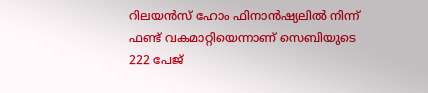റിലയന്‍സ് ഹോം ഫിനാന്‍ഷ്യലില്‍ നിന്ന് ഫണ്ട് വകമാറ്റിയെന്നാണ് സെബിയുടെ 222 പേജ്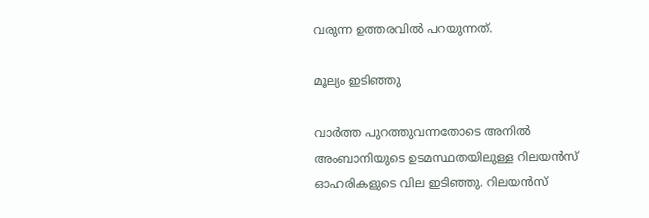വരുന്ന ഉത്തരവില്‍ പറയുന്നത്.

മൂല്യം ഇടിഞ്ഞു

വാര്‍ത്ത പുറത്തുവന്നതോടെ അനില്‍ അംബാനിയുടെ ഉടമസ്ഥതയിലുള്ള റിലയന്‍സ് ഓഹരികളുടെ വില ഇടിഞ്ഞു. റിലയന്‍സ്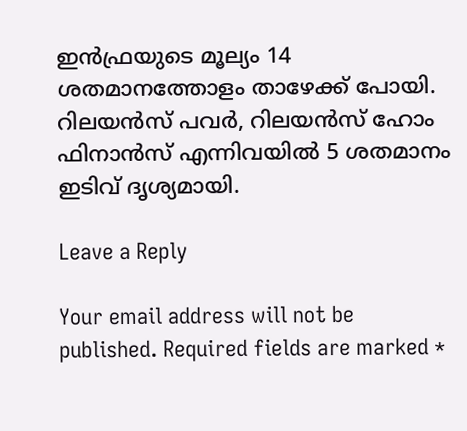ഇന്‍ഫ്രയുടെ മൂല്യം 14 ശതമാനത്തോളം താഴേക്ക് പോയി. റിലയന്‍സ് പവര്‍, റിലയന്‍സ് ഹോം ഫിനാന്‍സ് എന്നിവയില്‍ 5 ശതമാനം ഇടിവ് ദൃശ്യമായി.

Leave a Reply

Your email address will not be published. Required fields are marked *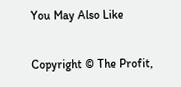You May Also Like

Copyright © The Profit,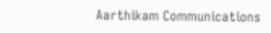Aarthikam Communications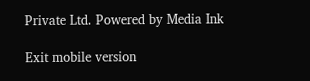Private Ltd. Powered by Media Ink

Exit mobile version